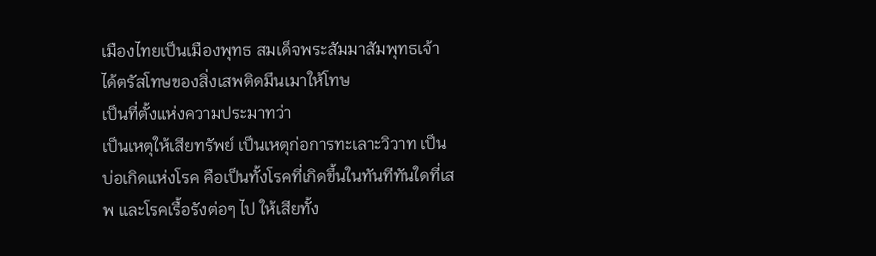เมืองไทยเป็นเมืองพุทธ สมเด็จพระสัมมาสัมพุทธเจ้าได้ตรัสโทษของสิ่งเสพติดมึนเมาให้โทษ
เป็นที่ตั้งแห่งความประมาทว่า
เป็นเหตุให้เสียทรัพย์ เป็นเหตุก่อการทะเลาะวิวาท เป็นบ่อเกิดแห่งโรค คือเป็นทั้งโรคที่เกิดขึ้นในทันทีทันใดที่เสพ และโรคเรื้อรังต่อๆ ไป ให้เสียทั้ง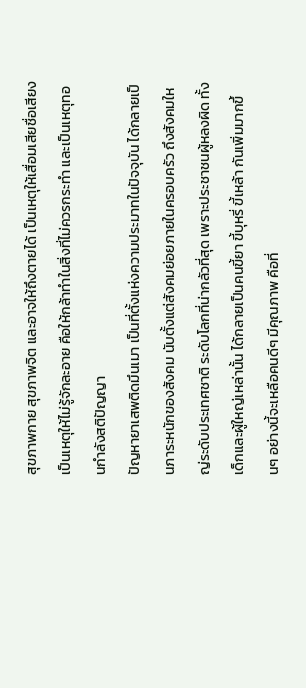สุขภาพกาย สุขภาพจิต และอาจให้ถึงตายได้ เป็นเหตุให้เสื่อมเสียชื่อเสียง เป็นเหตุให้ไม่รู้จักละอาย คือให้กล้าทำในสิ่งที่ไม่ควรกระทำ และเป็นเหตุทอนกำลังสติปัญญา
ปัญหายาเสพติดมึนเมา เป็นที่ตั้งแห่งความประมาทในปัจจุบัน ได้กลายเป็นภาระหนักของสังคม นับตั้งแต่สังคมย่อยภายในครอบครัว ถึงสังคมใหญ่ระดับประเทศชาติ ระดับโลกที่น่ากลัวที่สุด เพราะประชาชนผู้หลงผิด ทั้งเด็กและผู้ใหญ่เหล่านั้น ได้กลายเป็นคนขี้ยา ขี้บุหรี่ ขี้เหล้า กันเพิ่มมากขึ้นๆ อย่างนี้จะเหลือคนดีๆ มีคุณภาพ คือที่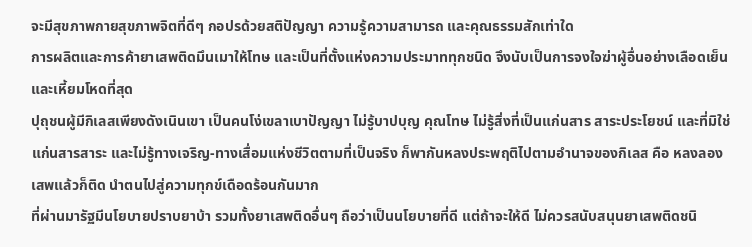จะมีสุขภาพกายสุขภาพจิตที่ดีๆ กอปรด้วยสติปัญญา ความรู้ความสามารถ และคุณธรรมสักเท่าใด
การผลิตและการค้ายาเสพติดมึนเมาให้โทษ และเป็นที่ตั้งแห่งความประมาททุกชนิด จึงนับเป็นการจงใจฆ่าผู้อื่นอย่างเลือดเย็นและเหี้ยมโหดที่สุด
ปุถุชนผู้มีกิเลสเพียงดังเนินเขา เป็นคนโง่เขลาเบาปัญญา ไม่รู้บาปบุญ คุณโทษ ไม่รู้สิ่งที่เป็นแก่นสาร สาระประโยชน์ และที่มิใช่แก่นสารสาระ และไม่รู้ทางเจริญ-ทางเสื่อมแห่งชีวิตตามที่เป็นจริง ก็พากันหลงประพฤติไปตามอำนาจของกิเลส คือ หลงลองเสพแล้วก็ติด นำตนไปสู่ความทุกข์เดือดร้อนกันมาก
ที่ผ่านมารัฐมีนโยบายปราบยาบ้า รวมทั้งยาเสพติดอื่นๆ ถือว่าเป็นนโยบายที่ดี แต่ถ้าจะให้ดี ไม่ควรสนับสนุนยาเสพติดชนิ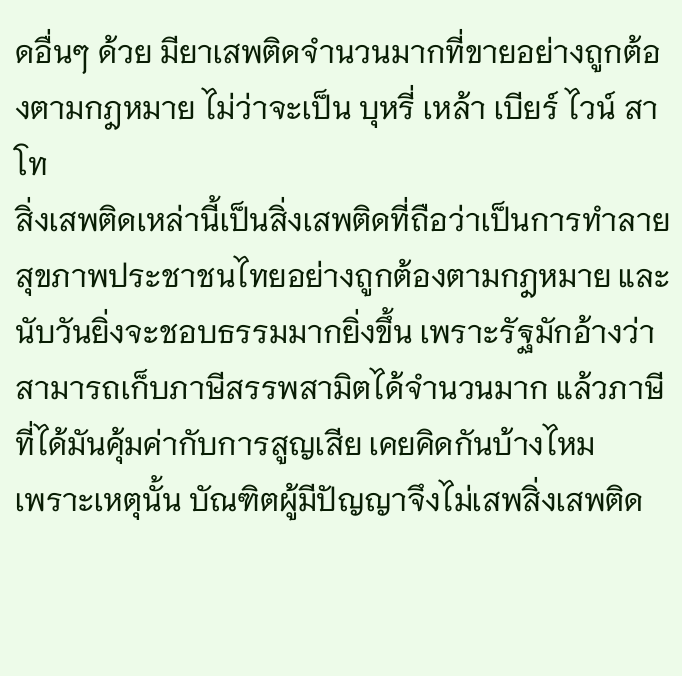ดอื่นๆ ด้วย มียาเสพติดจำนวนมากที่ขายอย่างถูกต้องตามกฎหมาย ไม่ว่าจะเป็น บุหรี่ เหล้า เบียร์ ไวน์ สาโท
สิ่งเสพติดเหล่านี้เป็นสิ่งเสพติดที่ถือว่าเป็นการทำลายสุขภาพประชาชนไทยอย่างถูกต้องตามกฎหมาย และนับวันยิ่งจะชอบธรรมมากยิ่งขึ้น เพราะรัฐมักอ้างว่า สามารถเก็บภาษีสรรพสามิตได้จำนวนมาก แล้วภาษีที่ได้มันคุ้มค่ากับการสูญเสีย เคยคิดกันบ้างไหม
เพราะเหตุนั้น บัณฑิตผู้มีปัญญาจึงไม่เสพสิ่งเสพติด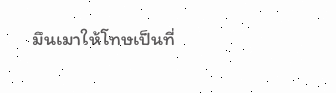มึนเมาให้โทษเป็นที่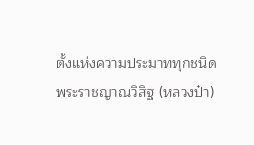ตั้งแห่งความประมาททุกชนิด
พระราชญาณวิสิฐ (หลวงป๋า)